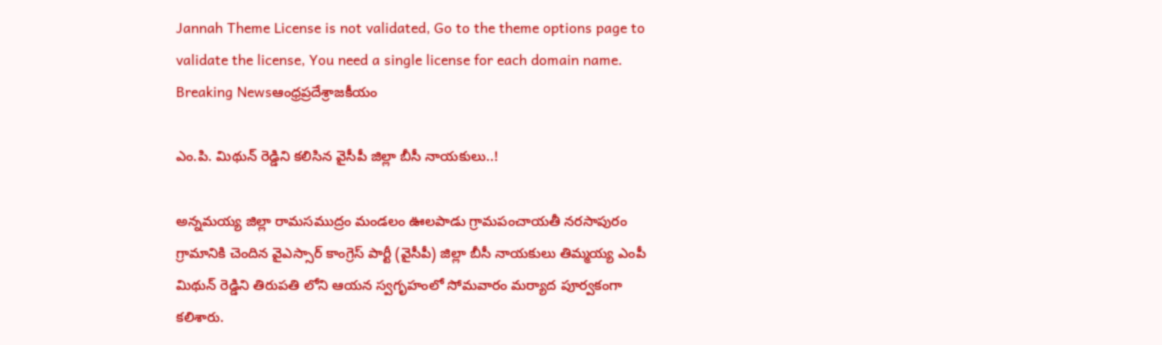Jannah Theme License is not validated, Go to the theme options page to validate the license, You need a single license for each domain name.
Breaking Newsఆంధ్రప్రదేశ్రాజకీయం

ఎం.పి. మిథున్ రెడ్డిని కలిసిన వైసీపీ జిల్లా బీసీ నాయకులు..!

అన్నమయ్య జిల్లా రామసముద్రం మండలం ఊలపాడు గ్రామపంచాయతీ నరసాపురం గ్రామానికి చెందిన వైఎస్సార్ కాంగ్రెస్ పార్టీ (వైసీపీ) జిల్లా బీసీ నాయకులు తిమ్మయ్య ఎంపీ మిథున్ రెడ్డిని తిరుపతి లోని ఆయన స్వగృహంలో సోమవారం మర్యాద పూర్వకంగా కలిశారు.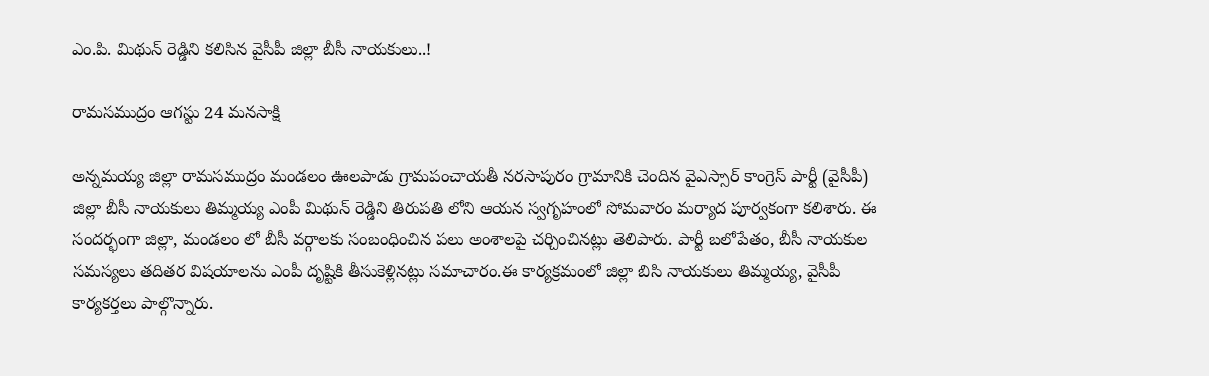ఎం.పి. మిథున్ రెడ్డిని కలిసిన వైసీపీ జిల్లా బీసీ నాయకులు..!

రామసముద్రం ఆగస్టు 24 మనసాక్షి

అన్నమయ్య జిల్లా రామసముద్రం మండలం ఊలపాడు గ్రామపంచాయతీ నరసాపురం గ్రామానికి చెందిన వైఎస్సార్ కాంగ్రెస్ పార్టీ (వైసీపీ) జిల్లా బీసీ నాయకులు తిమ్మయ్య ఎంపీ మిథున్ రెడ్డిని తిరుపతి లోని ఆయన స్వగృహంలో సోమవారం మర్యాద పూర్వకంగా కలిశారు. ఈ సందర్భంగా జిల్లా, మండలం లో బీసీ వర్గాలకు సంబంధించిన పలు అంశాలపై చర్చించినట్లు తెలిపారు. పార్టీ బలోపేతం, బీసీ నాయకుల సమస్యలు తదితర విషయాలను ఎంపీ దృష్టికి తీసుకెళ్లినట్లు సమాచారం.ఈ కార్యక్రమంలో జిల్లా బిసి నాయకులు తిమ్మయ్య, వైసీపీ కార్యకర్తలు పాల్గొన్నారు.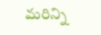మరిన్ని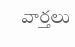వార్తలు